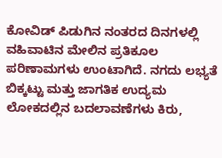ಕೋವಿಡ್ ಪಿಡುಗಿನ ನಂತರದ ದಿನಗಳಲ್ಲಿ ವಹಿವಾಟಿನ ಮೇಲಿನ ಪ್ರತಿಕೂಲ ಪರಿಣಾಮಗಳು ಉಂಟಾಗಿದೆ. ನಗದು ಲಭ್ಯತೆ ಬಿಕ್ಕಟ್ಟು ಮತ್ತು ಜಾಗತಿಕ ಉದ್ಯಮ ಲೋಕದಲ್ಲಿನ ಬದಲಾವಣೆಗಳು ಕಿರು,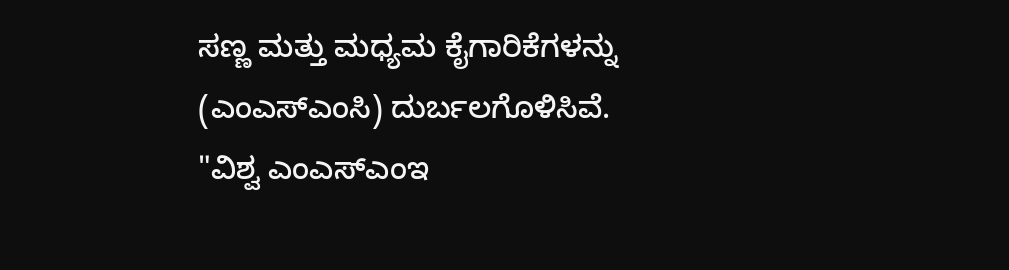ಸಣ್ಣ ಮತ್ತು ಮಧ್ಯಮ ಕೈಗಾರಿಕೆಗಳನ್ನು (ಎಂಎಸ್ಎಂಸಿ) ದುರ್ಬಲಗೊಳಿಸಿವೆ.
"ವಿಶ್ವ ಎಂಎಸ್ಎಂಇ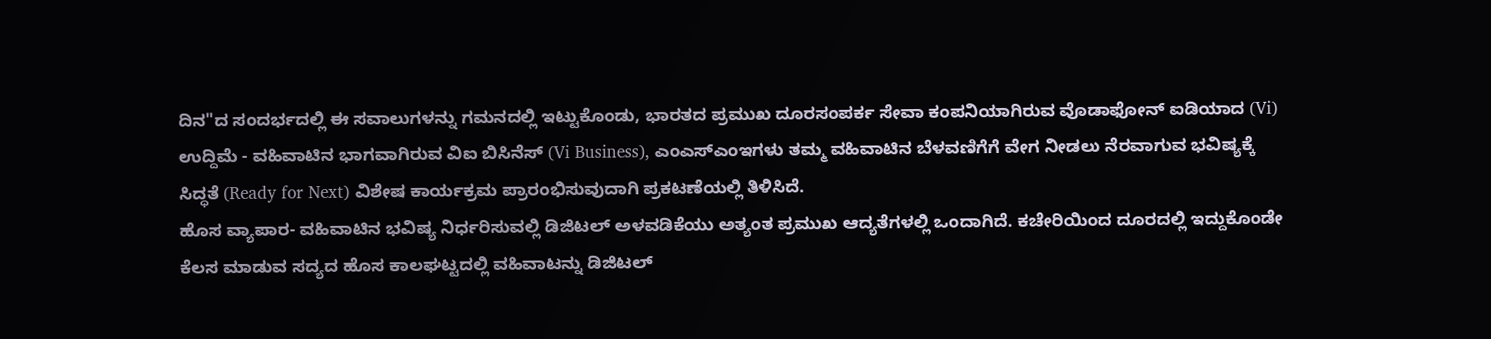ದಿನ"ದ ಸಂದರ್ಭದಲ್ಲಿ ಈ ಸವಾಲುಗಳನ್ನು ಗಮನದಲ್ಲಿ ಇಟ್ಟುಕೊಂಡು, ಭಾರತದ ಪ್ರಮುಖ ದೂರಸಂಪರ್ಕ ಸೇವಾ ಕಂಪನಿಯಾಗಿರುವ ವೊಡಾಫೋನ್ ಐಡಿಯಾದ (Vi) ಉದ್ದಿಮೆ - ವಹಿವಾಟಿನ ಭಾಗವಾಗಿರುವ ವಿಐ ಬಿಸಿನೆಸ್ (Vi Business), ಎಂಎಸ್ಎಂಇಗಳು ತಮ್ಮ ವಹಿವಾಟಿನ ಬೆಳವಣಿಗೆಗೆ ವೇಗ ನೀಡಲು ನೆರವಾಗುವ ಭವಿಷ್ಯಕ್ಕೆ ಸಿದ್ಧತೆ (Ready for Next) ವಿಶೇಷ ಕಾರ್ಯಕ್ರಮ ಪ್ರಾರಂಭಿಸುವುದಾಗಿ ಪ್ರಕಟಣೆಯಲ್ಲಿ ತಿಳಿಸಿದೆ.
ಹೊಸ ವ್ಯಾಪಾರ- ವಹಿವಾಟಿನ ಭವಿಷ್ಯ ನಿರ್ಧರಿಸುವಲ್ಲಿ ಡಿಜಿಟಲ್ ಅಳವಡಿಕೆಯು ಅತ್ಯಂತ ಪ್ರಮುಖ ಆದ್ಯತೆಗಳಲ್ಲಿ ಒಂದಾಗಿದೆ. ಕಚೇರಿಯಿಂದ ದೂರದಲ್ಲಿ ಇದ್ದುಕೊಂಡೇ ಕೆಲಸ ಮಾಡುವ ಸದ್ಯದ ಹೊಸ ಕಾಲಘಟ್ಟದಲ್ಲಿ ವಹಿವಾಟನ್ನು ಡಿಜಿಟಲ್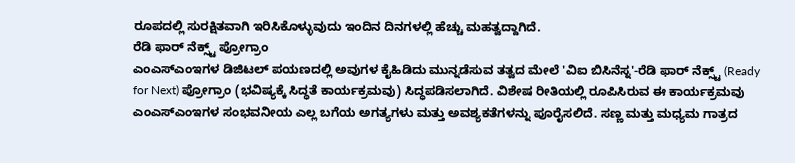ರೂಪದಲ್ಲಿ ಸುರಕ್ಷಿತವಾಗಿ ಇರಿಸಿಕೊಳ್ಳುವುದು ಇಂದಿನ ದಿನಗಳಲ್ಲಿ ಹೆಚ್ಚು ಮಹತ್ವದ್ದಾಗಿದೆ.
ರೆಡಿ ಫಾರ್ ನೆಕ್ಸ್ಟ್ ಪ್ರೋಗ್ರಾಂ
ಎಂಎಸ್ಎಂಇಗಳ ಡಿಜಿಟಲ್ ಪಯಣದಲ್ಲಿ ಅವುಗಳ ಕೈಹಿಡಿದು ಮುನ್ನಡೆಸುವ ತತ್ವದ ಮೇಲೆ 'ವಿಐ ಬಿಸಿನೆಸ್ನ'-ರೆಡಿ ಫಾರ್ ನೆಕ್ಸ್ಟ್ (Ready for Next) ಪ್ರೋಗ್ರಾಂ (ಭವಿಷ್ಯಕ್ಕೆ ಸಿದ್ಧತೆ ಕಾರ್ಯಕ್ರಮವು) ಸಿದ್ಧಪಡಿಸಲಾಗಿದೆ. ವಿಶೇಷ ರೀತಿಯಲ್ಲಿ ರೂಪಿಸಿರುವ ಈ ಕಾರ್ಯಕ್ರಮವು ಎಂಎಸ್ಎಂಇಗಳ ಸಂಭವನೀಯ ಎಲ್ಲ ಬಗೆಯ ಅಗತ್ಯಗಳು ಮತ್ತು ಅವಶ್ಯಕತೆಗಳನ್ನು ಪೂರೈಸಲಿದೆ. ಸಣ್ಣ ಮತ್ತು ಮಧ್ಯಮ ಗಾತ್ರದ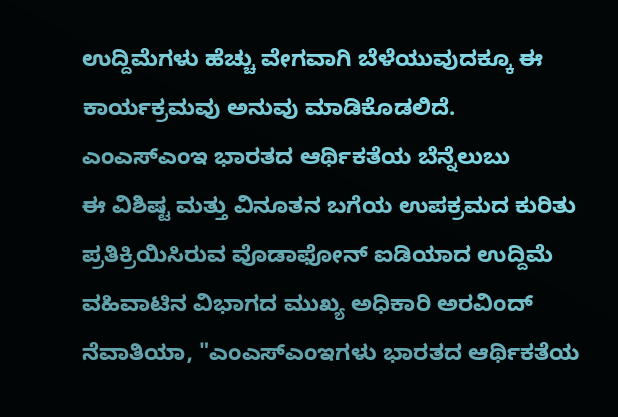ಉದ್ದಿಮೆಗಳು ಹೆಚ್ಚು ವೇಗವಾಗಿ ಬೆಳೆಯುವುದಕ್ಕೂ ಈ ಕಾರ್ಯಕ್ರಮವು ಅನುವು ಮಾಡಿಕೊಡಲಿದೆ.
ಎಂಎಸ್ಎಂಇ ಭಾರತದ ಆರ್ಥಿಕತೆಯ ಬೆನ್ನೆಲುಬು
ಈ ವಿಶಿಷ್ಟ ಮತ್ತು ವಿನೂತನ ಬಗೆಯ ಉಪಕ್ರಮದ ಕುರಿತು ಪ್ರತಿಕ್ರಿಯಿಸಿರುವ ವೊಡಾಫೋನ್ ಐಡಿಯಾದ ಉದ್ದಿಮೆ ವಹಿವಾಟಿನ ವಿಭಾಗದ ಮುಖ್ಯ ಅಧಿಕಾರಿ ಅರವಿಂದ್ ನೆವಾತಿಯಾ, "ಎಂಎಸ್ಎಂಇಗಳು ಭಾರತದ ಆರ್ಥಿಕತೆಯ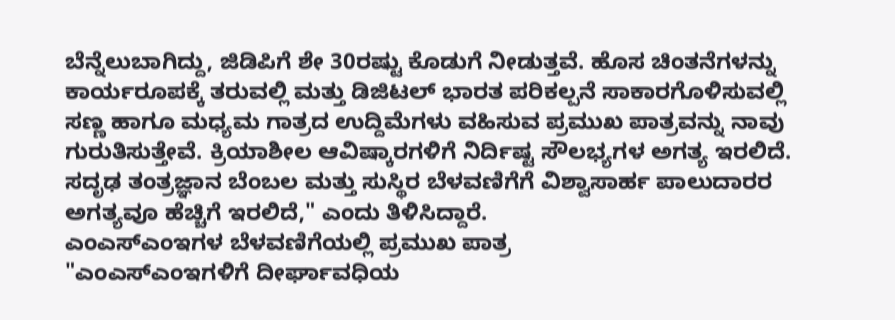ಬೆನ್ನೆಲುಬಾಗಿದ್ದು, ಜಿಡಿಪಿಗೆ ಶೇ 30ರಷ್ಟು ಕೊಡುಗೆ ನೀಡುತ್ತವೆ. ಹೊಸ ಚಿಂತನೆಗಳನ್ನು ಕಾರ್ಯರೂಪಕ್ಕೆ ತರುವಲ್ಲಿ ಮತ್ತು ಡಿಜಿಟಲ್ ಭಾರತ ಪರಿಕಲ್ಪನೆ ಸಾಕಾರಗೊಳಿಸುವಲ್ಲಿ ಸಣ್ಣ ಹಾಗೂ ಮಧ್ಯಮ ಗಾತ್ರದ ಉದ್ದಿಮೆಗಳು ವಹಿಸುವ ಪ್ರಮುಖ ಪಾತ್ರವನ್ನು ನಾವು ಗುರುತಿಸುತ್ತೇವೆ. ಕ್ರಿಯಾಶೀಲ ಆವಿಷ್ಕಾರಗಳಿಗೆ ನಿರ್ದಿಷ್ಟ ಸೌಲಭ್ಯಗಳ ಅಗತ್ಯ ಇರಲಿದೆ. ಸದೃಢ ತಂತ್ರಜ್ಞಾನ ಬೆಂಬಲ ಮತ್ತು ಸುಸ್ಥಿರ ಬೆಳವಣಿಗೆಗೆ ವಿಶ್ವಾಸಾರ್ಹ ಪಾಲುದಾರರ ಅಗತ್ಯವೂ ಹೆಚ್ಚಿಗೆ ಇರಲಿದೆ," ಎಂದು ತಿಳಿಸಿದ್ದಾರೆ.
ಎಂಎಸ್ಎಂಇಗಳ ಬೆಳವಣಿಗೆಯಲ್ಲಿ ಪ್ರಮುಖ ಪಾತ್ರ
"ಎಂಎಸ್ಎಂಇಗಳಿಗೆ ದೀರ್ಘಾವಧಿಯ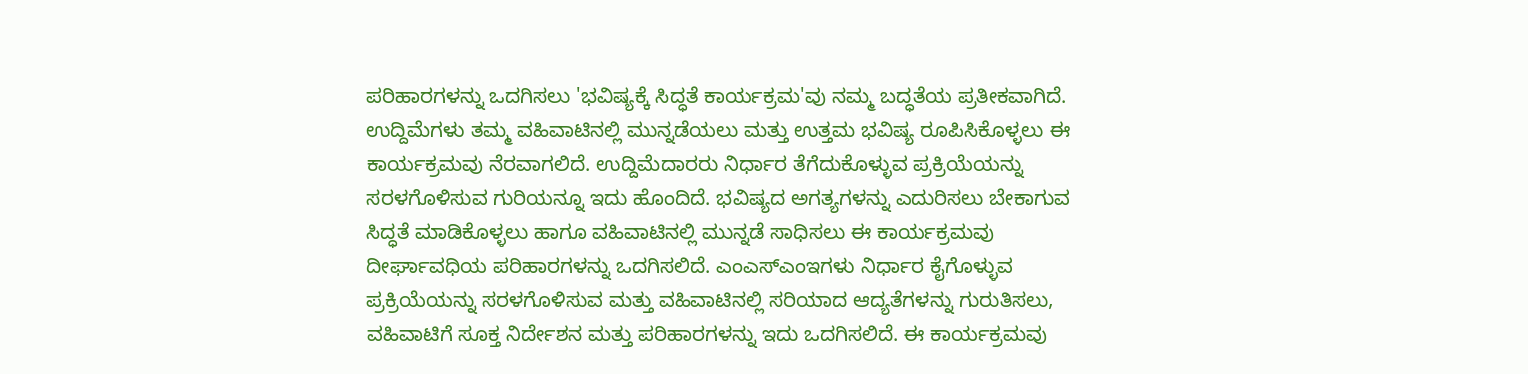ಪರಿಹಾರಗಳನ್ನು ಒದಗಿಸಲು 'ಭವಿಷ್ಯಕ್ಕೆ ಸಿದ್ಧತೆ ಕಾರ್ಯಕ್ರಮ'ವು ನಮ್ಮ ಬದ್ಧತೆಯ ಪ್ರತೀಕವಾಗಿದೆ. ಉದ್ದಿಮೆಗಳು ತಮ್ಮ ವಹಿವಾಟಿನಲ್ಲಿ ಮುನ್ನಡೆಯಲು ಮತ್ತು ಉತ್ತಮ ಭವಿಷ್ಯ ರೂಪಿಸಿಕೊಳ್ಳಲು ಈ ಕಾರ್ಯಕ್ರಮವು ನೆರವಾಗಲಿದೆ. ಉದ್ದಿಮೆದಾರರು ನಿರ್ಧಾರ ತೆಗೆದುಕೊಳ್ಳುವ ಪ್ರಕ್ರಿಯೆಯನ್ನು ಸರಳಗೊಳಿಸುವ ಗುರಿಯನ್ನೂ ಇದು ಹೊಂದಿದೆ. ಭವಿಷ್ಯದ ಅಗತ್ಯಗಳನ್ನು ಎದುರಿಸಲು ಬೇಕಾಗುವ ಸಿದ್ಧತೆ ಮಾಡಿಕೊಳ್ಳಲು ಹಾಗೂ ವಹಿವಾಟಿನಲ್ಲಿ ಮುನ್ನಡೆ ಸಾಧಿಸಲು ಈ ಕಾರ್ಯಕ್ರಮವು ದೀರ್ಘಾವಧಿಯ ಪರಿಹಾರಗಳನ್ನು ಒದಗಿಸಲಿದೆ. ಎಂಎಸ್ಎಂಇಗಳು ನಿರ್ಧಾರ ಕೈಗೊಳ್ಳುವ ಪ್ರಕ್ರಿಯೆಯನ್ನು ಸರಳಗೊಳಿಸುವ ಮತ್ತು ವಹಿವಾಟಿನಲ್ಲಿ ಸರಿಯಾದ ಆದ್ಯತೆಗಳನ್ನು ಗುರುತಿಸಲು, ವಹಿವಾಟಿಗೆ ಸೂಕ್ತ ನಿರ್ದೇಶನ ಮತ್ತು ಪರಿಹಾರಗಳನ್ನು ಇದು ಒದಗಿಸಲಿದೆ. ಈ ಕಾರ್ಯಕ್ರಮವು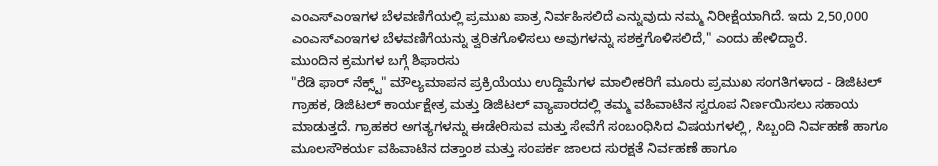ಎಂಎಸ್ಎಂಇಗಳ ಬೆಳವಣಿಗೆಯಲ್ಲಿ ಪ್ರಮುಖ ಪಾತ್ರ ನಿರ್ವಹಿಸಲಿದೆ ಎನ್ನುವುದು ನಮ್ಮ ನಿರೀಕ್ಷೆಯಾಗಿದೆ. ಇದು 2,50,000 ಎಂಎಸ್ಎಂಇಗಳ ಬೆಳವಣಿಗೆಯನ್ನು ತ್ವರಿತಗೊಳಿಸಲು ಅವುಗಳನ್ನು ಸಶಕ್ತಗೊಳಿಸಲಿದೆ," ಎಂದು ಹೇಳಿದ್ದಾರೆ.
ಮುಂದಿನ ಕ್ರಮಗಳ ಬಗ್ಗೆ ಶಿಫಾರಸು
"ರೆಡಿ ಫಾರ್ ನೆಕ್ಸ್ಟ್" ಮೌಲ್ಯಮಾಪನ ಪ್ರಕ್ರಿಯೆಯು ಉದ್ದಿಮೆಗಳ ಮಾಲೀಕರಿಗೆ ಮೂರು ಪ್ರಮುಖ ಸಂಗತಿಗಳಾದ - ಡಿಜಿಟಲ್ ಗ್ರಾಹಕ, ಡಿಜಿಟಲ್ ಕಾರ್ಯಕ್ಷೇತ್ರ ಮತ್ತು ಡಿಜಿಟಲ್ ವ್ಯಾಪಾರದಲ್ಲಿ ತಮ್ಮ ವಹಿವಾಟಿನ ಸ್ವರೂಪ ನಿರ್ಣಯಿಸಲು ಸಹಾಯ ಮಾಡುತ್ತದೆ. ಗ್ರಾಹಕರ ಅಗತ್ಯಗಳನ್ನು ಈಡೇರಿಸುವ ಮತ್ತು ಸೇವೆಗೆ ಸಂಬಂಧಿಸಿದ ವಿಷಯಗಳಲ್ಲಿ, ಸಿಬ್ಬಂದಿ ನಿರ್ವಹಣೆ ಹಾಗೂ ಮೂಲಸೌಕರ್ಯ ವಹಿವಾಟಿನ ದತ್ತಾಂಶ ಮತ್ತು ಸಂಪರ್ಕ ಜಾಲದ ಸುರಕ್ಷತೆ ನಿರ್ವಹಣೆ ಹಾಗೂ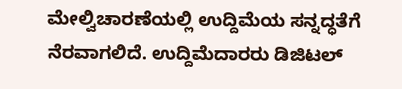ಮೇಲ್ವಿಚಾರಣೆಯಲ್ಲಿ ಉದ್ದಿಮೆಯ ಸನ್ನದ್ಧತೆಗೆ ನೆರವಾಗಲಿದೆ. ಉದ್ದಿಮೆದಾರರು ಡಿಜಿಟಲ್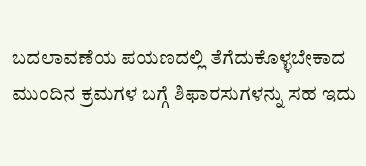ಬದಲಾವಣೆಯ ಪಯಣದಲ್ಲಿ ತೆಗೆದುಕೊಳ್ಳಬೇಕಾದ ಮುಂದಿನ ಕ್ರಮಗಳ ಬಗ್ಗೆ ಶಿಫಾರಸುಗಳನ್ನು ಸಹ ಇದು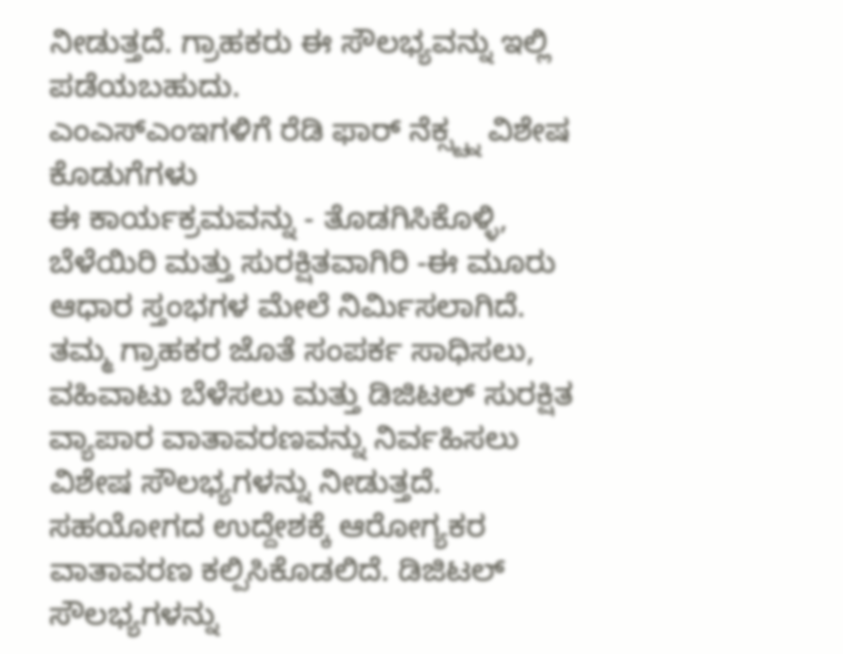ನೀಡುತ್ತದೆ. ಗ್ರಾಹಕರು ಈ ಸೌಲಭ್ಯವನ್ನು ಇಲ್ಲಿ ಪಡೆಯಬಹುದು.
ಎಂಎಸ್ಎಂಇಗಳಿಗೆ ರೆಡಿ ಫಾರ್ ನೆಕ್ಸ್ಟ್ನ ವಿಶೇಷ ಕೊಡುಗೆಗಳು
ಈ ಕಾರ್ಯಕ್ರಮವನ್ನು - ತೊಡಗಿಸಿಕೊಳ್ಳಿ, ಬೆಳೆಯಿರಿ ಮತ್ತು ಸುರಕ್ಷಿತವಾಗಿರಿ -ಈ ಮೂರು ಆಧಾರ ಸ್ತಂಭಗಳ ಮೇಲೆ ನಿರ್ಮಿಸಲಾಗಿದೆ. ತಮ್ಮ ಗ್ರಾಹಕರ ಜೊತೆ ಸಂಪರ್ಕ ಸಾಧಿಸಲು, ವಹಿವಾಟು ಬೆಳೆಸಲು ಮತ್ತು ಡಿಜಿಟಲ್ ಸುರಕ್ಷಿತ ವ್ಯಾಪಾರ ವಾತಾವರಣವನ್ನು ನಿರ್ವಹಿಸಲು ವಿಶೇಷ ಸೌಲಭ್ಯಗಳನ್ನು ನೀಡುತ್ತದೆ. ಸಹಯೋಗದ ಉದ್ದೇಶಕ್ಕೆ ಆರೋಗ್ಯಕರ ವಾತಾವರಣ ಕಲ್ಪಿಸಿಕೊಡಲಿದೆ. ಡಿಜಿಟಲ್ ಸೌಲಭ್ಯಗಳನ್ನು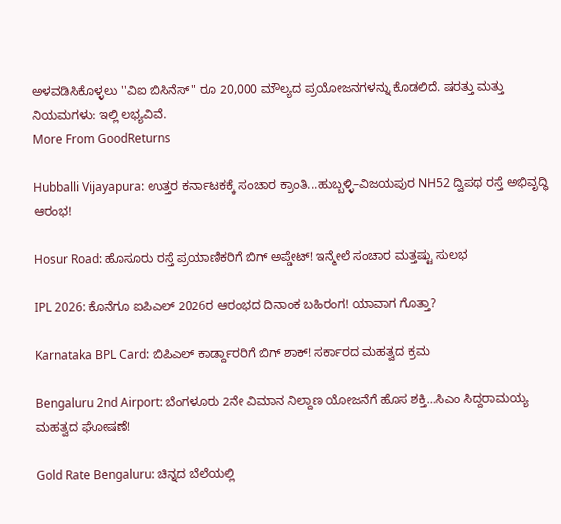ಅಳವಡಿಸಿಕೊಳ್ಳಲು ''ವಿಐ ಬಿಸಿನೆಸ್" ರೂ 20,000 ಮೌಲ್ಯದ ಪ್ರಯೋಜನಗಳನ್ನು ಕೊಡಲಿದೆ. ಷರತ್ತು ಮತ್ತು ನಿಯಮಗಳು: ಇಲ್ಲಿ ಲಭ್ಯವಿವೆ.
More From GoodReturns

Hubballi Vijayapura: ಉತ್ತರ ಕರ್ನಾಟಕಕ್ಕೆ ಸಂಚಾರ ಕ್ರಾಂತಿ...ಹುಬ್ಬಳ್ಳಿ–ವಿಜಯಪುರ NH52 ದ್ವಿಪಥ ರಸ್ತೆ ಅಭಿವೃದ್ಧಿ ಆರಂಭ!

Hosur Road: ಹೊಸೂರು ರಸ್ತೆ ಪ್ರಯಾಣಿಕರಿಗೆ ಬಿಗ್ ಅಪ್ಡೇಟ್! ಇನ್ಮೇಲೆ ಸಂಚಾರ ಮತ್ತಷ್ಟು ಸುಲಭ

IPL 2026: ಕೊನೆಗೂ ಐಪಿಎಲ್ 2026ರ ಆರಂಭದ ದಿನಾಂಕ ಬಹಿರಂಗ! ಯಾವಾಗ ಗೊತ್ತಾ?

Karnataka BPL Card: ಬಿಪಿಎಲ್ ಕಾರ್ಡ್ದಾರರಿಗೆ ಬಿಗ್ ಶಾಕ್! ಸರ್ಕಾರದ ಮಹತ್ವದ ಕ್ರಮ

Bengaluru 2nd Airport: ಬೆಂಗಳೂರು 2ನೇ ವಿಮಾನ ನಿಲ್ದಾಣ ಯೋಜನೆಗೆ ಹೊಸ ಶಕ್ತಿ…ಸಿಎಂ ಸಿದ್ದರಾಮಯ್ಯ ಮಹತ್ವದ ಘೋಷಣೆ!

Gold Rate Bengaluru: ಚಿನ್ನದ ಬೆಲೆಯಲ್ಲಿ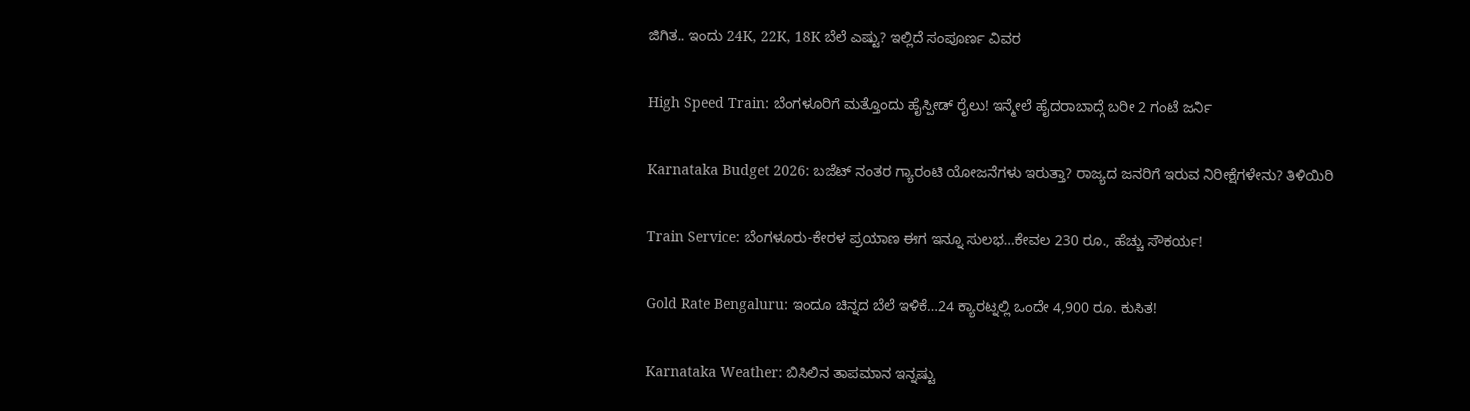ಜಿಗಿತ.. ಇಂದು 24K, 22K, 18K ಬೆಲೆ ಎಷ್ಟು? ಇಲ್ಲಿದೆ ಸಂಪೂರ್ಣ ವಿವರ

High Speed Train: ಬೆಂಗಳೂರಿಗೆ ಮತ್ತೊಂದು ಹೈಸ್ಪೀಡ್ ರೈಲು! ಇನ್ಮೇಲೆ ಹೈದರಾಬಾದ್ಗೆ ಬರೀ 2 ಗಂಟೆ ಜರ್ನಿ

Karnataka Budget 2026: ಬಜೆಟ್ ನಂತರ ಗ್ಯಾರಂಟಿ ಯೋಜನೆಗಳು ಇರುತ್ತಾ? ರಾಜ್ಯದ ಜನರಿಗೆ ಇರುವ ನಿರೀಕ್ಷೆಗಳೇನು? ತಿಳಿಯಿರಿ

Train Service: ಬೆಂಗಳೂರು-ಕೇರಳ ಪ್ರಯಾಣ ಈಗ ಇನ್ನೂ ಸುಲಭ…ಕೇವಲ 230 ರೂ., ಹೆಚ್ಚು ಸೌಕರ್ಯ!

Gold Rate Bengaluru: ಇಂದೂ ಚಿನ್ನದ ಬೆಲೆ ಇಳಿಕೆ…24 ಕ್ಯಾರಟ್ನಲ್ಲಿ ಒಂದೇ 4,900 ರೂ. ಕುಸಿತ!

Karnataka Weather: ಬಿಸಿಲಿನ ತಾಪಮಾನ ಇನ್ನಷ್ಟು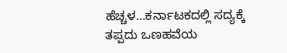ಹೆಚ್ಚಳ…ಕರ್ನಾಟಕದಲ್ಲಿ ಸದ್ಯಕ್ಕೆ ತಪ್ಪದು ಒಣಹವೆಯ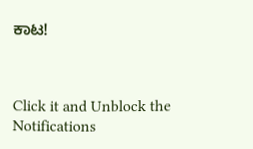ಕಾಟ!



Click it and Unblock the Notifications